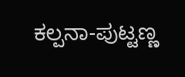ಕಲ್ಪನಾ-ಪುಟ್ಟಣ್ಣ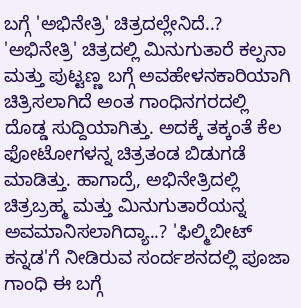ಬಗ್ಗೆ 'ಅಭಿನೇತ್ರಿ' ಚಿತ್ರದಲ್ಲೇನಿದೆ..?
'ಅಭಿನೇತ್ರಿ' ಚಿತ್ರದಲ್ಲಿ ಮಿನುಗುತಾರೆ ಕಲ್ಪನಾ ಮತ್ತು ಪುಟ್ಟಣ್ಣ ಬಗ್ಗೆ ಅವಹೇಳನಕಾರಿಯಾಗಿ ಚಿತ್ರಿಸಲಾಗಿದೆ ಅಂತ ಗಾಂಧಿನಗರದಲ್ಲಿ ದೊಡ್ಡ ಸುದ್ದಿಯಾಗಿತ್ತು. ಅದಕ್ಕೆ ತಕ್ಕಂತೆ ಕೆಲ ಫೋಟೋಗಳನ್ನ ಚಿತ್ರತಂಡ ಬಿಡುಗಡೆ ಮಾಡಿತ್ತು. ಹಾಗಾದ್ರೆ, ಅಭಿನೇತ್ರಿದಲ್ಲಿ ಚಿತ್ರಬ್ರಹ್ಮ ಮತ್ತು ಮಿನುಗುತಾರೆಯನ್ನ ಅವಮಾನಿಸಲಾಗಿದ್ಯಾ..? 'ಫಿಲ್ಮಿಬೀಟ್ ಕನ್ನಡ'ಗೆ ನೀಡಿರುವ ಸಂರ್ದಶನದಲ್ಲಿ ಪೂಜಾ ಗಾಂಧಿ ಈ ಬಗ್ಗೆ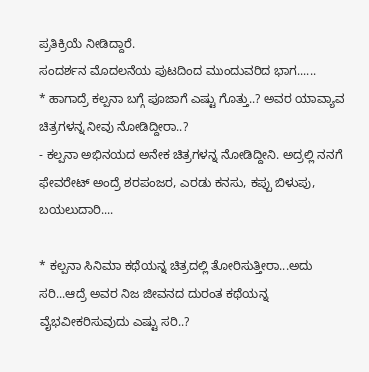ಪ್ರತಿಕ್ರಿಯೆ ನೀಡಿದ್ದಾರೆ.
ಸಂದರ್ಶನ ಮೊದಲನೆಯ ಪುಟದಿಂದ ಮುಂದುವರಿದ ಭಾಗ......
* ಹಾಗಾದ್ರೆ ಕಲ್ಪನಾ ಬಗ್ಗೆ ಪೂಜಾಗೆ ಎಷ್ಟು ಗೊತ್ತು..? ಅವರ ಯಾವ್ಯಾವ ಚಿತ್ರಗಳನ್ನ ನೀವು ನೋಡಿದ್ದೀರಾ..?
- ಕಲ್ಪನಾ ಅಭಿನಯದ ಅನೇಕ ಚಿತ್ರಗಳನ್ನ ನೋಡಿದ್ದೀನಿ. ಅದ್ರಲ್ಲಿ ನನಗೆ ಫೇವರೇಟ್ ಅಂದ್ರೆ ಶರಪಂಜರ, ಎರಡು ಕನಸು, ಕಪ್ಪು ಬಿಳುಪು, ಬಯಲುದಾರಿ....

* ಕಲ್ಪನಾ ಸಿನಿಮಾ ಕಥೆಯನ್ನ ಚಿತ್ರದಲ್ಲಿ ತೋರಿಸುತ್ತೀರಾ...ಅದು ಸರಿ...ಆದ್ರೆ ಅವರ ನಿಜ ಜೀವನದ ದುರಂತ ಕಥೆಯನ್ನ ವೈಭವೀಕರಿಸುವುದು ಎಷ್ಟು ಸರಿ..?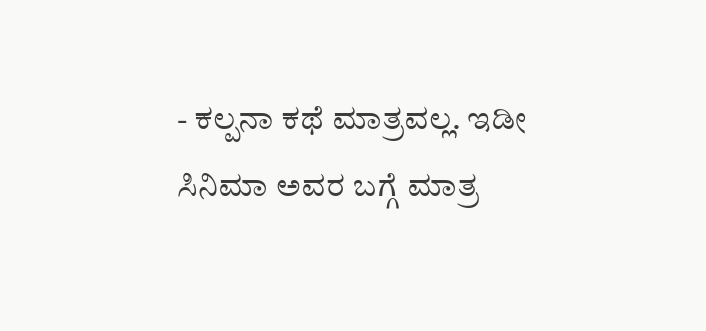- ಕಲ್ಪನಾ ಕಥೆ ಮಾತ್ರವಲ್ಲ. ಇಡೀ ಸಿನಿಮಾ ಅವರ ಬಗ್ಗೆ ಮಾತ್ರ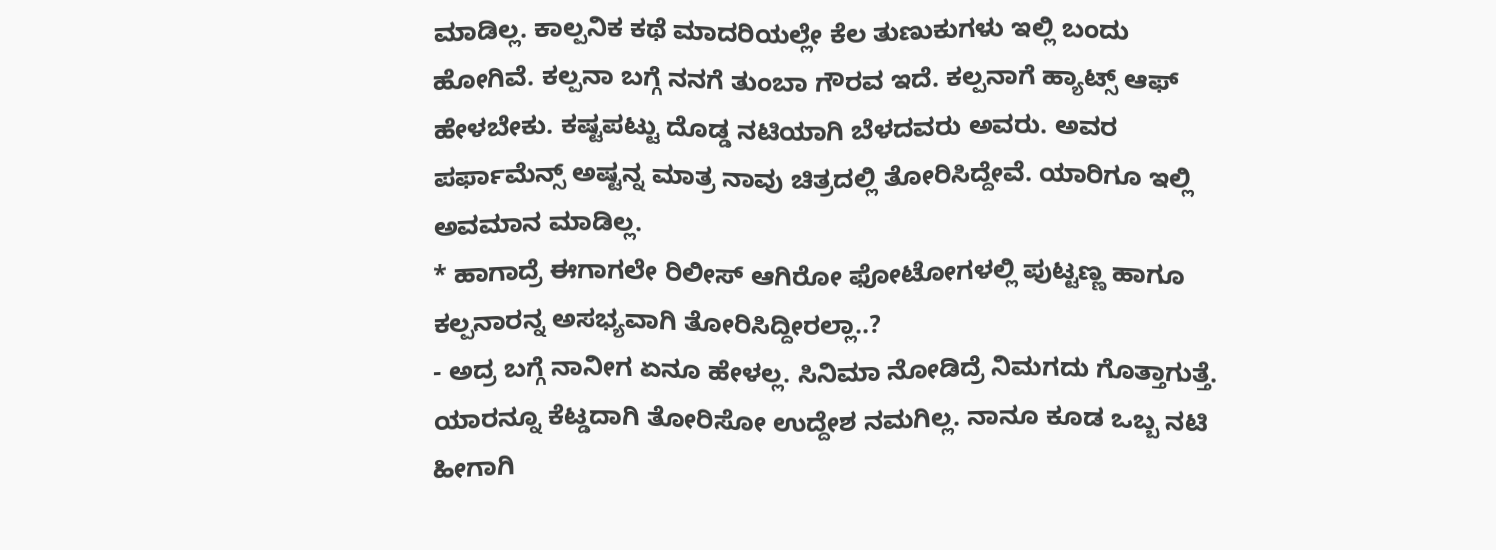ಮಾಡಿಲ್ಲ. ಕಾಲ್ಪನಿಕ ಕಥೆ ಮಾದರಿಯಲ್ಲೇ ಕೆಲ ತುಣುಕುಗಳು ಇಲ್ಲಿ ಬಂದು ಹೋಗಿವೆ. ಕಲ್ಪನಾ ಬಗ್ಗೆ ನನಗೆ ತುಂಬಾ ಗೌರವ ಇದೆ. ಕಲ್ಪನಾಗೆ ಹ್ಯಾಟ್ಸ್ ಆಫ್ ಹೇಳಬೇಕು. ಕಷ್ಟಪಟ್ಟು ದೊಡ್ಡ ನಟಿಯಾಗಿ ಬೆಳದವರು ಅವರು. ಅವರ ಪರ್ಫಾಮೆನ್ಸ್ ಅಷ್ಟನ್ನ ಮಾತ್ರ ನಾವು ಚಿತ್ರದಲ್ಲಿ ತೋರಿಸಿದ್ದೇವೆ. ಯಾರಿಗೂ ಇಲ್ಲಿ ಅವಮಾನ ಮಾಡಿಲ್ಲ.
* ಹಾಗಾದ್ರೆ ಈಗಾಗಲೇ ರಿಲೀಸ್ ಆಗಿರೋ ಫೋಟೋಗಳಲ್ಲಿ ಪುಟ್ಟಣ್ಣ ಹಾಗೂ ಕಲ್ಪನಾರನ್ನ ಅಸಭ್ಯವಾಗಿ ತೋರಿಸಿದ್ದೀರಲ್ಲಾ..?
- ಅದ್ರ ಬಗ್ಗೆ ನಾನೀಗ ಏನೂ ಹೇಳಲ್ಲ. ಸಿನಿಮಾ ನೋಡಿದ್ರೆ ನಿಮಗದು ಗೊತ್ತಾಗುತ್ತೆ. ಯಾರನ್ನೂ ಕೆಟ್ಡದಾಗಿ ತೋರಿಸೋ ಉದ್ದೇಶ ನಮಗಿಲ್ಲ. ನಾನೂ ಕೂಡ ಒಬ್ಬ ನಟಿ ಹೀಗಾಗಿ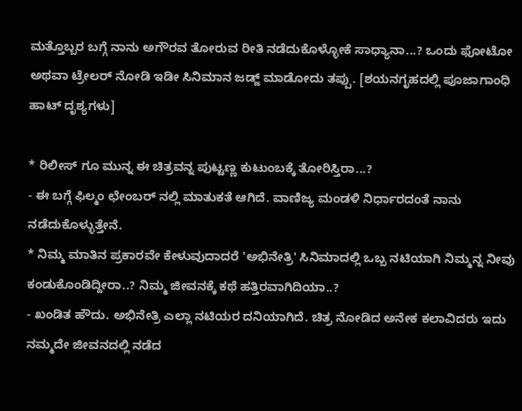ಮತ್ತೊಬ್ಬರ ಬಗ್ಗೆ ನಾನು ಅಗೌರವ ತೋರುವ ರೀತಿ ನಡೆದುಕೊಳ್ಳೋಕೆ ಸಾಧ್ಯಾನಾ...? ಒಂದು ಫೋಟೋ ಅಥವಾ ಟ್ರೇಲರ್ ನೋಡಿ ಇಡೀ ಸಿನಿಮಾನ ಜಡ್ಜ್ ಮಾಡೋದು ತಪ್ಪು. [ಶಯನಗೃಹದಲ್ಲಿ ಪೂಜಾಗಾಂಧಿ ಹಾಟ್ ದೃಶ್ಯಗಳು]

* ರಿಲೀಸ್ ಗೂ ಮುನ್ನ ಈ ಚಿತ್ರವನ್ನ ಪುಟ್ಟಣ್ಣ ಕುಟುಂಬಕ್ಕೆ ತೋರಿಸ್ತಿರಾ...?
- ಈ ಬಗ್ಗೆ ಫಿಲ್ಮಂ ಛೇಂಬರ್ ನಲ್ಲಿ ಮಾತುಕತೆ ಆಗಿದೆ. ವಾಣಿಜ್ಯ ಮಂಡಳಿ ನಿರ್ಧಾರದಂತೆ ನಾನು ನಡೆದುಕೊಳ್ಳುತ್ತೇನೆ.
* ನಿಮ್ಮ ಮಾತಿನ ಪ್ರಕಾರವೇ ಕೇಳುವುದಾದರೆ 'ಅಭಿನೇತ್ರಿ' ಸಿನಿಮಾದಲ್ಲಿ ಒಬ್ಬ ನಟಿಯಾಗಿ ನಿಮ್ಮನ್ನ ನೀವು ಕಂಡುಕೊಂಡಿದ್ದೀರಾ..? ನಿಮ್ಮ ಜೀವನಕ್ಕೆ ಕಥೆ ಹತ್ತಿರವಾಗಿದಿಯಾ..?
- ಖಂಡಿತ ಹೌದು. ಅಭಿನೇತ್ರಿ ಎಲ್ಲಾ ನಟಿಯರ ದನಿಯಾಗಿದೆ. ಚಿತ್ರ ನೋಡಿದ ಅನೇಕ ಕಲಾವಿದರು ಇದು ನಮ್ಮದೇ ಜೀವನದಲ್ಲಿ ನಡೆದ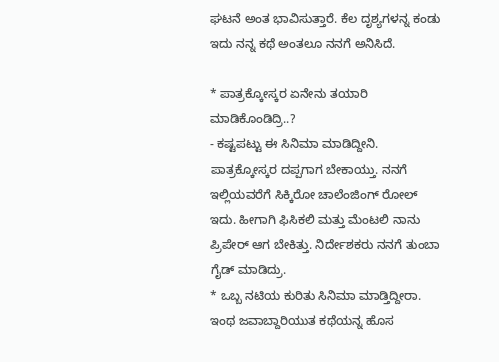ಘಟನೆ ಅಂತ ಭಾವಿಸುತ್ತಾರೆ. ಕೆಲ ದೃಶ್ಯಗಳನ್ನ ಕಂಡು ಇದು ನನ್ನ ಕಥೆ ಅಂತಲೂ ನನಗೆ ಅನಿಸಿದೆ.

* ಪಾತ್ರಕ್ಕೋಸ್ಕರ ಏನೇನು ತಯಾರಿ ಮಾಡಿಕೊಂಡಿದ್ರಿ..?
- ಕಷ್ಟಪಟ್ಟು ಈ ಸಿನಿಮಾ ಮಾಡಿದ್ದೀನಿ. ಪಾತ್ರಕ್ಕೋಸ್ಕರ ದಪ್ಪಗಾಗ ಬೇಕಾಯ್ತು. ನನಗೆ ಇಲ್ಲಿಯವರೆಗೆ ಸಿಕ್ಕಿರೋ ಚಾಲೆಂಜಿಂಗ್ ರೋಲ್ ಇದು. ಹೀಗಾಗಿ ಫಿಸಿಕಲಿ ಮತ್ತು ಮೆಂಟಲಿ ನಾನು ಪ್ರಿಪೇರ್ ಆಗ ಬೇಕಿತ್ತು. ನಿರ್ದೇಶಕರು ನನಗೆ ತುಂಬಾ ಗೈಡ್ ಮಾಡಿದ್ರು.
* ಒಬ್ಬ ನಟಿಯ ಕುರಿತು ಸಿನಿಮಾ ಮಾಡ್ತಿದ್ದೀರಾ. ಇಂಥ ಜವಾಬ್ದಾರಿಯುತ ಕಥೆಯನ್ನ ಹೊಸ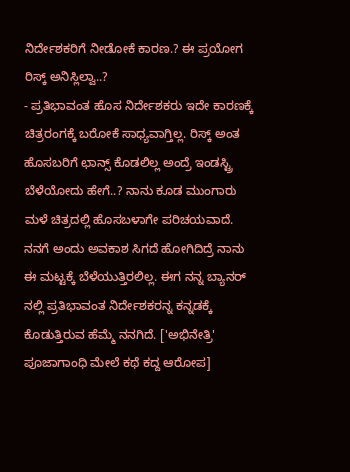ನಿರ್ದೇಶಕರಿಗೆ ನೀಡೋಕೆ ಕಾರಣ.? ಈ ಪ್ರಯೋಗ ರಿಸ್ಕ್ ಅನಿಸ್ಲಿಲ್ವಾ..?
- ಪ್ರತಿಭಾವಂತ ಹೊಸ ನಿರ್ದೇಶಕರು ಇದೇ ಕಾರಣಕ್ಕೆ ಚಿತ್ರರಂಗಕ್ಕೆ ಬರೋಕೆ ಸಾಧ್ಯವಾಗ್ತಿಲ್ಲ. ರಿಸ್ಕ್ ಅಂತ ಹೊಸಬರಿಗೆ ಛಾನ್ಸ್ ಕೊಡಲಿಲ್ಲ ಅಂದ್ರೆ ಇಂಡಸ್ಟ್ರಿ ಬೆಳೆಯೋದು ಹೇಗೆ..? ನಾನು ಕೂಡ ಮುಂಗಾರು ಮಳೆ ಚಿತ್ರದಲ್ಲಿ ಹೊಸಬಳಾಗೇ ಪರಿಚಯವಾದೆ. ನನಗೆ ಅಂದು ಅವಕಾಶ ಸಿಗದೆ ಹೋಗಿದಿದ್ರೆ ನಾನು ಈ ಮಟ್ಟಕ್ಕೆ ಬೆಳೆಯುತ್ತಿರಲಿಲ್ಲ. ಈಗ ನನ್ನ ಬ್ಯಾನರ್ ನಲ್ಲಿ ಪ್ರತಿಭಾವಂತ ನಿರ್ದೇಶಕರನ್ನ ಕನ್ನಡಕ್ಕೆ ಕೊಡುತ್ತಿರುವ ಹೆಮ್ಮೆ ನನಗಿದೆ. ['ಅಭಿನೇತ್ರಿ' ಪೂಜಾಗಾಂಧಿ ಮೇಲೆ ಕಥೆ ಕದ್ದ ಆರೋಪ]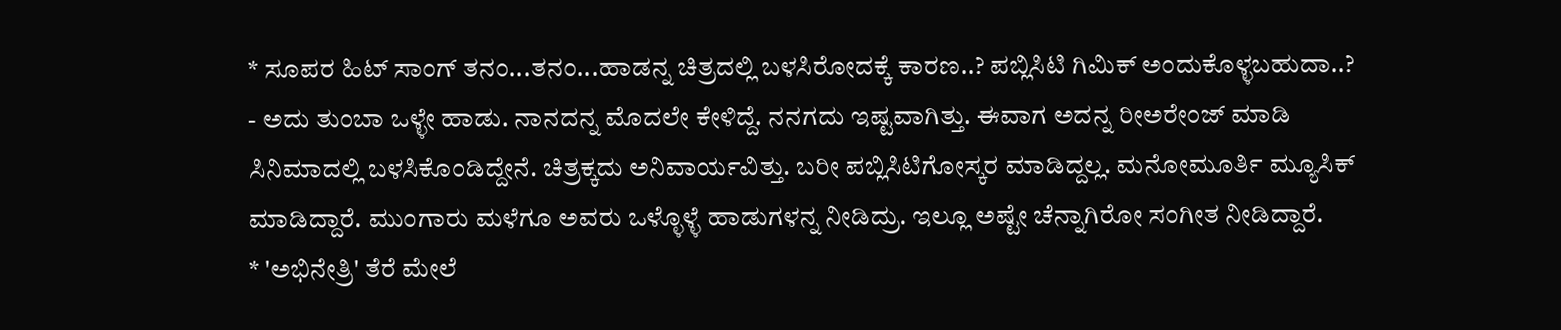* ಸೂಪರ ಹಿಟ್ ಸಾಂಗ್ ತನಂ...ತನಂ...ಹಾಡನ್ನ ಚಿತ್ರದಲ್ಲಿ ಬಳಸಿರೋದಕ್ಕೆ ಕಾರಣ..? ಪಬ್ಲಿಸಿಟಿ ಗಿಮಿಕ್ ಅಂದುಕೊಳ್ಳಬಹುದಾ..?
- ಅದು ತುಂಬಾ ಒಳ್ಳೇ ಹಾಡು. ನಾನದನ್ನ ಮೊದಲೇ ಕೇಳಿದ್ದೆ. ನನಗದು ಇಷ್ಟವಾಗಿತ್ತು. ಈವಾಗ ಅದನ್ನ ರೀಅರೇಂಜ್ ಮಾಡಿ ಸಿನಿಮಾದಲ್ಲಿ ಬಳಸಿಕೊಂಡಿದ್ದೇನೆ. ಚಿತ್ರಕ್ಕದು ಅನಿವಾರ್ಯವಿತ್ತು. ಬರೀ ಪಬ್ಲಿಸಿಟಿಗೋಸ್ಕರ ಮಾಡಿದ್ದಲ್ಲ. ಮನೋಮೂರ್ತಿ ಮ್ಯೂಸಿಕ್ ಮಾಡಿದ್ದಾರೆ. ಮುಂಗಾರು ಮಳೆಗೂ ಅವರು ಒಳ್ಳೊಳ್ಳೆ ಹಾಡುಗಳನ್ನ ನೀಡಿದ್ರು. ಇಲ್ಲೂ ಅಷ್ಟೇ ಚೆನ್ನಾಗಿರೋ ಸಂಗೀತ ನೀಡಿದ್ದಾರೆ.
* 'ಅಭಿನೇತ್ರಿ' ತೆರೆ ಮೇಲೆ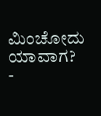ಮಿಂಚೋದು ಯಾವಾಗ?
-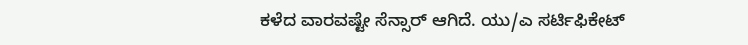ಕಳೆದ ವಾರವಷ್ಟೇ ಸೆನ್ಸಾರ್ ಆಗಿದೆ. ಯು/ಎ ಸರ್ಟಿಫಿಕೇಟ್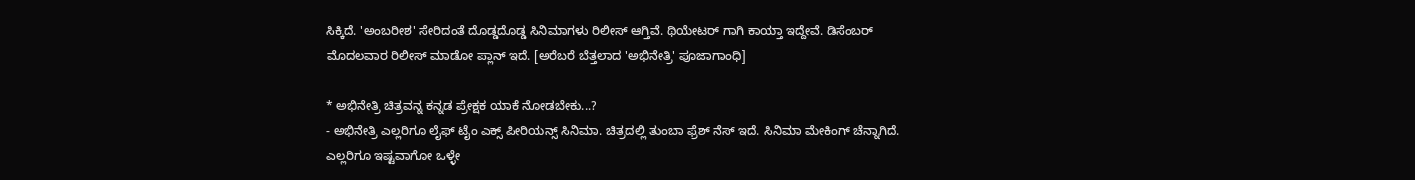ಸಿಕ್ಕಿದೆ. 'ಅಂಬರೀಶ' ಸೇರಿದಂತೆ ದೊಡ್ಡದೊಡ್ಡ ಸಿನಿಮಾಗಳು ರಿಲೀಸ್ ಆಗ್ತಿವೆ. ಥಿಯೇಟರ್ ಗಾಗಿ ಕಾಯ್ತಾ ಇದ್ದೇವೆ. ಡಿಸೆಂಬರ್ ಮೊದಲವಾರ ರಿಲೀಸ್ ಮಾಡೋ ಪ್ಲಾನ್ ಇದೆ. [ಅರೆಬರೆ ಬೆತ್ತಲಾದ 'ಅಭಿನೇತ್ರಿ' ಪೂಜಾಗಾಂಧಿ]

* ಅಭಿನೇತ್ರಿ ಚಿತ್ರವನ್ನ ಕನ್ನಡ ಪ್ರೇಕ್ಷಕ ಯಾಕೆ ನೋಡಬೇಕು...?
- ಅಭಿನೇತ್ರಿ ಎಲ್ಲರಿಗೂ ಲೈಫ್ ಟೈಂ ಎಕ್ಸ್ ಪೀರಿಯನ್ಸ್ ಸಿನಿಮಾ. ಚಿತ್ರದಲ್ಲಿ ತುಂಬಾ ಫ್ರೆಶ್ ನೆಸ್ ಇದೆ. ಸಿನಿಮಾ ಮೇಕಿಂಗ್ ಚೆನ್ನಾಗಿದೆ. ಎಲ್ಲರಿಗೂ ಇಷ್ಟವಾಗೋ ಒಳ್ಳೇ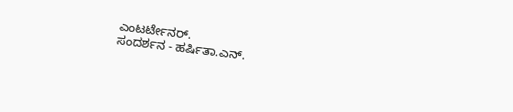ಎಂಟರ್ಟೇನರ್.
ಸಂದರ್ಶನ - ಹರ್ಷಿತಾ.ಎನ್.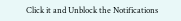Click it and Unblock the Notifications